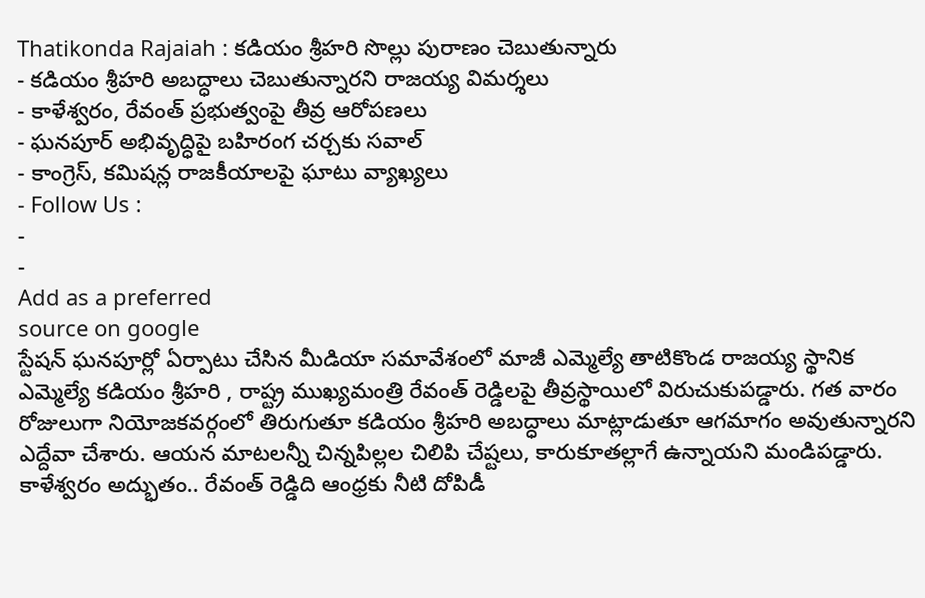Thatikonda Rajaiah : కడియం శ్రీహరి సొల్లు పురాణం చెబుతున్నారు
- కడియం శ్రీహరి అబద్ధాలు చెబుతున్నారని రాజయ్య విమర్శలు
- కాళేశ్వరం, రేవంత్ ప్రభుత్వంపై తీవ్ర ఆరోపణలు
- ఘనపూర్ అభివృద్ధిపై బహిరంగ చర్చకు సవాల్
- కాంగ్రెస్, కమిషన్ల రాజకీయాలపై ఘాటు వ్యాఖ్యలు
- Follow Us :
-
-
Add as a preferred
source on google
స్టేషన్ ఘనపూర్లో ఏర్పాటు చేసిన మీడియా సమావేశంలో మాజీ ఎమ్మెల్యే తాటికొండ రాజయ్య స్థానిక ఎమ్మెల్యే కడియం శ్రీహరి , రాష్ట్ర ముఖ్యమంత్రి రేవంత్ రెడ్డిలపై తీవ్రస్థాయిలో విరుచుకుపడ్డారు. గత వారం రోజులుగా నియోజకవర్గంలో తిరుగుతూ కడియం శ్రీహరి అబద్ధాలు మాట్లాడుతూ ఆగమాగం అవుతున్నారని ఎద్దేవా చేశారు. ఆయన మాటలన్నీ చిన్నపిల్లల చిలిపి చేష్టలు, కారుకూతల్లాగే ఉన్నాయని మండిపడ్డారు.
కాళేశ్వరం అద్భుతం.. రేవంత్ రెడ్డిది ఆంధ్రకు నీటి దోపిడీ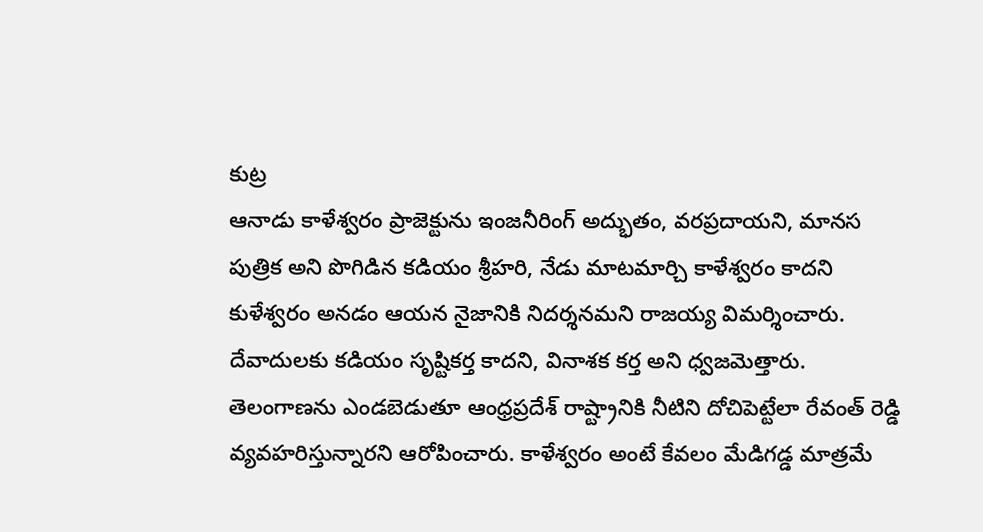కుట్ర
ఆనాడు కాళేశ్వరం ప్రాజెక్టును ఇంజనీరింగ్ అద్భుతం, వరప్రదాయని, మానస పుత్రిక అని పొగిడిన కడియం శ్రీహరి, నేడు మాటమార్చి కాళేశ్వరం కాదని కుళేశ్వరం అనడం ఆయన నైజానికి నిదర్శనమని రాజయ్య విమర్శించారు. దేవాదులకు కడియం సృష్టికర్త కాదని, వినాశక కర్త అని ధ్వజమెత్తారు. తెలంగాణను ఎండబెడుతూ ఆంధ్రప్రదేశ్ రాష్ట్రానికి నీటిని దోచిపెట్టేలా రేవంత్ రెడ్డి వ్యవహరిస్తున్నారని ఆరోపించారు. కాళేశ్వరం అంటే కేవలం మేడిగడ్డ మాత్రమే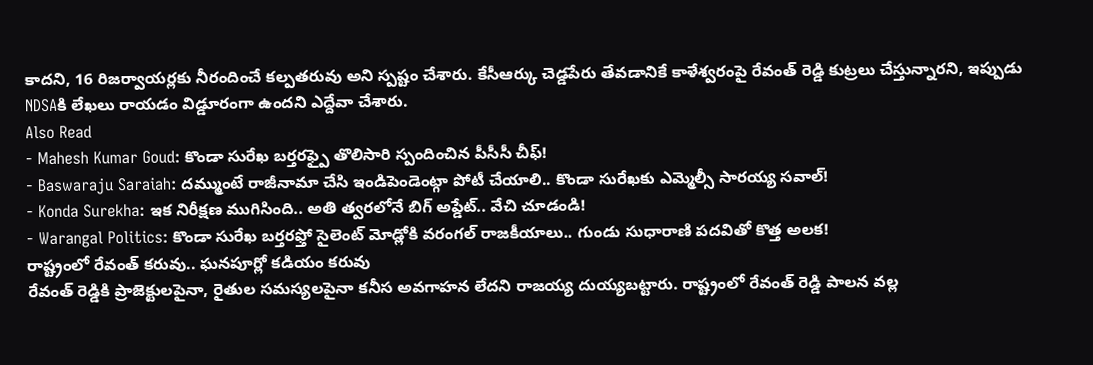కాదని, 16 రిజర్వాయర్లకు నీరందించే కల్పతరువు అని స్పష్టం చేశారు. కేసీఆర్కు చెడ్డపేరు తేవడానికే కాళేశ్వరంపై రేవంత్ రెడ్డి కుట్రలు చేస్తున్నారని, ఇప్పుడు NDSAకి లేఖలు రాయడం విడ్డూరంగా ఉందని ఎద్దేవా చేశారు.
Also Read
- Mahesh Kumar Goud: కొండా సురేఖ బర్తరఫ్పై తొలిసారి స్పందించిన పీసీసీ చీఫ్!
- Baswaraju Saraiah: దమ్ముంటే రాజీనామా చేసి ఇండిపెండెంట్గా పోటీ చేయాలి.. కొండా సురేఖకు ఎమ్మెల్సీ సారయ్య సవాల్!
- Konda Surekha: ఇక నిరీక్షణ ముగిసింది.. అతి త్వరలోనే బిగ్ అప్డేట్.. వేచి చూడండి!
- Warangal Politics: కొండా సురేఖ బర్తరఫ్తో సైలెంట్ మోడ్లోకి వరంగల్ రాజకీయాలు.. గుండు సుధారాణి పదవితో కొత్త అలక!
రాష్ట్రంలో రేవంత్ కరువు.. ఘనపూర్లో కడియం కరువు
రేవంత్ రెడ్డికి ప్రాజెక్టులపైనా, రైతుల సమస్యలపైనా కనీస అవగాహన లేదని రాజయ్య దుయ్యబట్టారు. రాష్ట్రంలో రేవంత్ రెడ్డి పాలన వల్ల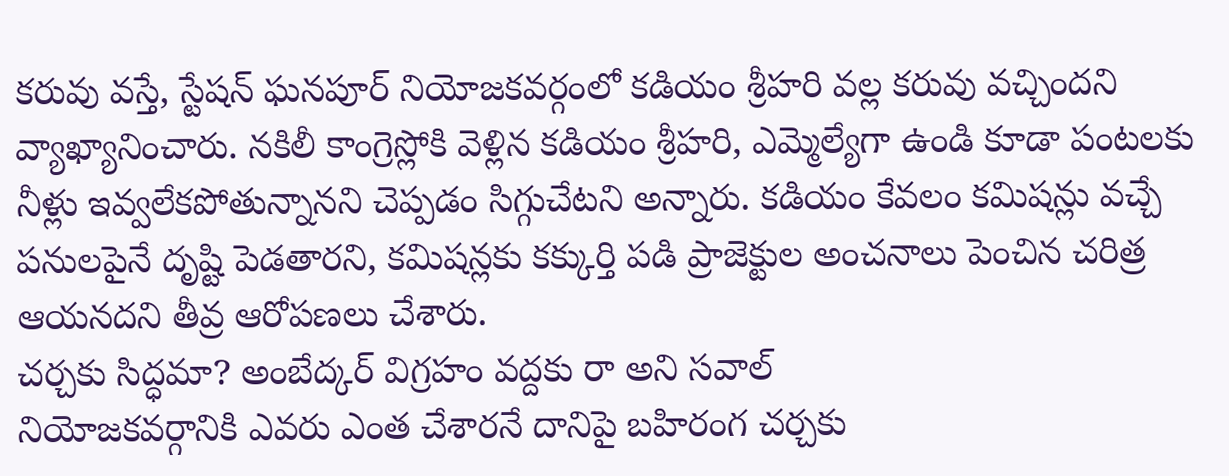కరువు వస్తే, స్టేషన్ ఘనపూర్ నియోజకవర్గంలో కడియం శ్రీహరి వల్ల కరువు వచ్చిందని వ్యాఖ్యానించారు. నకిలీ కాంగ్రెస్లోకి వెళ్లిన కడియం శ్రీహరి, ఎమ్మెల్యేగా ఉండి కూడా పంటలకు నీళ్లు ఇవ్వలేకపోతున్నానని చెప్పడం సిగ్గుచేటని అన్నారు. కడియం కేవలం కమిషన్లు వచ్చే పనులపైనే దృష్టి పెడతారని, కమిషన్లకు కక్కుర్తి పడి ప్రాజెక్టుల అంచనాలు పెంచిన చరిత్ర ఆయనదని తీవ్ర ఆరోపణలు చేశారు.
చర్చకు సిద్ధమా? అంబేద్కర్ విగ్రహం వద్దకు రా అని సవాల్
నియోజకవర్గానికి ఎవరు ఎంత చేశారనే దానిపై బహిరంగ చర్చకు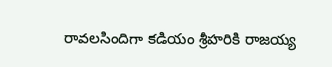రావలసిందిగా కడియం శ్రీహరికి రాజయ్య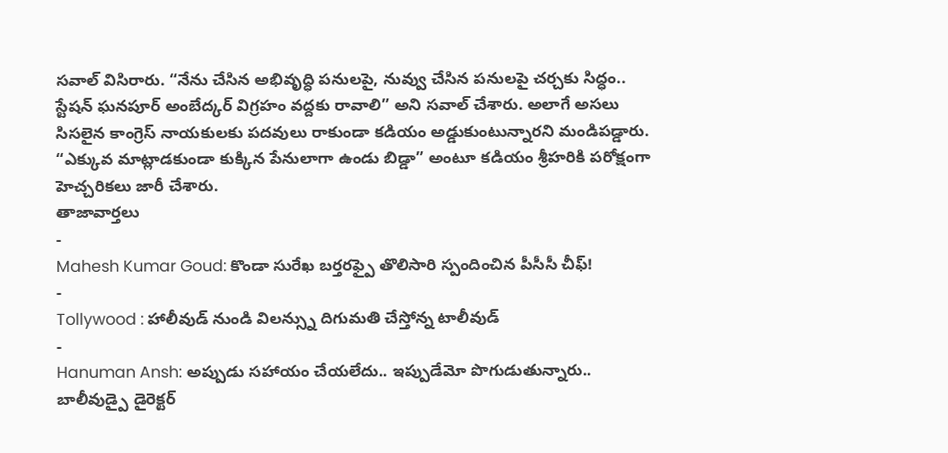సవాల్ విసిరారు. “నేను చేసిన అభివృద్ధి పనులపై, నువ్వు చేసిన పనులపై చర్చకు సిద్ధం.. స్టేషన్ ఘనపూర్ అంబేద్కర్ విగ్రహం వద్దకు రావాలి” అని సవాల్ చేశారు. అలాగే అసలు సిసలైన కాంగ్రెస్ నాయకులకు పదవులు రాకుండా కడియం అడ్డుకుంటున్నారని మండిపడ్డారు. “ఎక్కువ మాట్లాడకుండా కుక్కిన పేనులాగా ఉండు బిడ్డా” అంటూ కడియం శ్రీహరికి పరోక్షంగా హెచ్చరికలు జారీ చేశారు.
తాజావార్తలు
-
Mahesh Kumar Goud: కొండా సురేఖ బర్తరఫ్పై తొలిసారి స్పందించిన పీసీసీ చీఫ్!
-
Tollywood : హాలీవుడ్ నుండి విలన్స్ను దిగుమతి చేస్తోన్న టాలీవుడ్
-
Hanuman Ansh: అప్పుడు సహాయం చేయలేదు.. ఇప్పుడేమో పొగుడుతున్నారు.. బాలీవుడ్పై డైరెక్టర్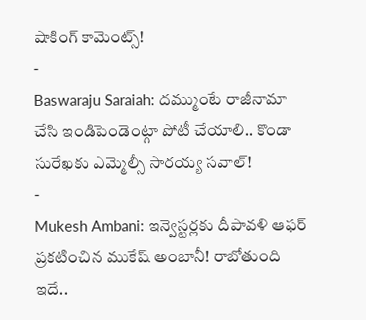షాకింగ్ కామెంట్స్!
-
Baswaraju Saraiah: దమ్ముంటే రాజీనామా చేసి ఇండిపెండెంట్గా పోటీ చేయాలి.. కొండా సురేఖకు ఎమ్మెల్సీ సారయ్య సవాల్!
-
Mukesh Ambani: ఇన్వెస్టర్లకు దీపావళి ఆఫర్ ప్రకటించిన ముకేష్ అంబానీ! రాబోతుంది ఇదే..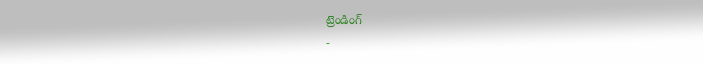ట్రెండింగ్
-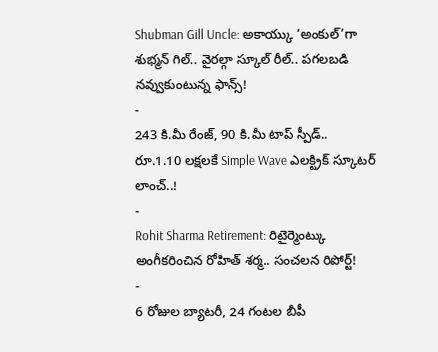Shubman Gill Uncle: అకాయ్కు ‘అంకుల్’గా శుభ్మన్ గిల్.. వైరల్గా స్కూల్ రీల్.. పగలబడి నవ్వుకుంటున్న ఫాన్స్!
-
243 కి.మీ రేంజ్, 90 కి.మీ టాప్ స్పీడ్.. రూ.1.10 లక్షలకే Simple Wave ఎలక్ట్రిక్ స్కూటర్ లాంచ్..!
-
Rohit Sharma Retirement: రిటైర్మెంట్కు అంగీకరించిన రోహిత్ శర్మ.. సంచలన రిపోర్ట్!
-
6 రోజుల బ్యాటరీ, 24 గంటల బీపీ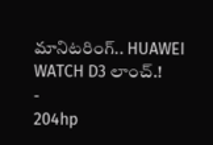మానిటరింగ్.. HUAWEI WATCH D3 లాంచ్.!
-
204hp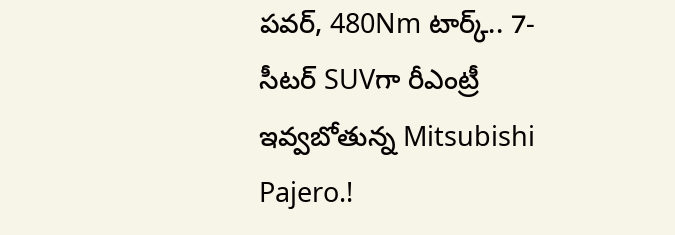పవర్, 480Nm టార్క్.. 7-సీటర్ SUVగా రీఎంట్రీ ఇవ్వబోతున్న Mitsubishi Pajero.!